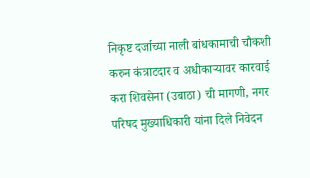निकृष्ट दर्जाच्या नाली बांधकामाची चौकशी करुन कंत्राटदार व अधीकाऱ्यावर कारवाई करा शिवसेना (उबाठा) ची मागणी, नगर परिषद मुख्याधिकारी यांना दिले निवेदन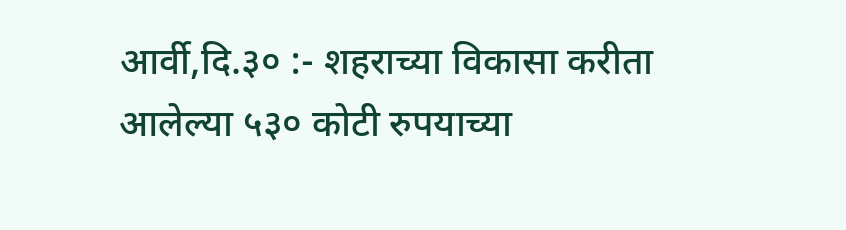आर्वी,दि.३० :- शहराच्या विकासा करीता आलेल्या ५३० कोटी रुपयाच्या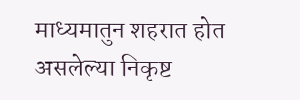माध्यमातुन शहरात होत असलेल्या निकृष्ट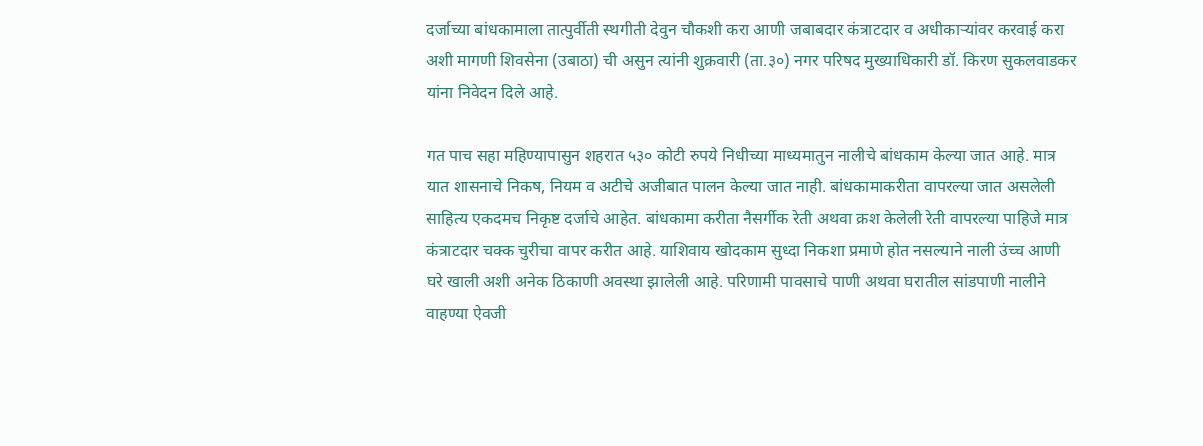दर्जाच्या बांधकामाला तात्पुर्वीती स्थगीती देवुन चौकशी करा आणी जबाबदार कंत्राटदार व अधीकाऱ्यांवर करवाई करा अशी मागणी शिवसेना (उबाठा) ची असुन त्यांनी शुक्रवारी (ता.३०) नगर परिषद मुख्याधिकारी डॉ. किरण सुकलवाडकर यांना निवेदन दिले आहे.

गत पाच सहा महिण्यापासुन शहरात ५३० कोटी रुपये निधीच्या माध्यमातुन नालीचे बांधकाम केल्या जात आहे. मात्र यात शासनाचे निकष, नियम व अटीचे अजीबात पालन केल्या जात नाही. बांधकामाकरीता वापरल्या जात असलेली साहित्य एकदमच निकृष्ट दर्जाचे आहेत. बांधकामा करीता नैसर्गीक रेती अथवा क्रश केलेली रेती वापरल्या पाहिजे मात्र कंत्राटदार चक्क चुरीचा वापर करीत आहे. याशिवाय खोदकाम सुध्दा निकशा प्रमाणे होत नसल्याने नाली उंच्च आणी घरे खाली अशी अनेक ठिकाणी अवस्था झालेली आहे. परिणामी पावसाचे पाणी अथवा घरातील सांडपाणी नालीने वाहण्या ऐवजी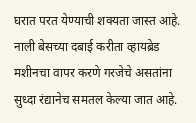घरात परत येण्याची शक्यता जास्त आहे. नाली बेसच्या दबाई करीता व्हायब्रेड मशीनचा वापर करणे गरजेचे असतांना सुध्दा रंद्यानेच समतल केल्या जात आहे.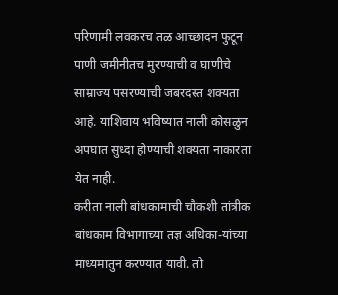परिणामी लवकरच तळ आच्छादन फुटून पाणी जमीनीतच मुरण्याची व घाणीचे साम्राज्य पसरण्याची जबरदस्त शक्यता आहे. याशिवाय भविष्यात नाली कोसळुन अपघात सुध्दा होण्याची शक्यता नाकारता येत नाही.
करीता नाली बांधकामाची चौकशी तांत्रीक बांधकाम विभागाच्या तज्ञ अधिका-यांच्या माध्यमातुन करण्यात यावी. तो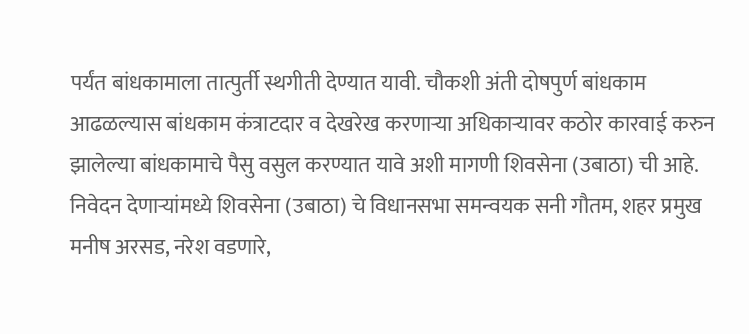पर्यंत बांधकामाला तात्पुर्ती स्थगीती देण्यात यावी. चौकशी अंती दोषपुर्ण बांधकाम आढळल्यास बांधकाम कंत्राटदार व देखरेख करणाऱ्या अधिकाऱ्यावर कठोर कारवाई करुन झालेल्या बांधकामाचे पैसु वसुल करण्यात यावे अशी मागणी शिवसेना (उबाठा) ची आहे.
निवेदन देणाऱ्यांमध्ये शिवसेना (उबाठा) चे विधानसभा समन्वयक सनी गौतम, शहर प्रमुख मनीष अरसड, नरेश वडणारे,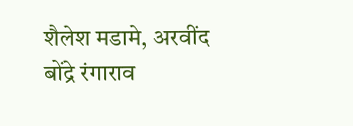शैलेश मडामे, अरवींद बोंद्रे रंगाराव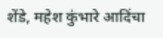शेंडे, महेश कुंभारे आदिंचा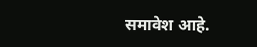समावेश आहे.